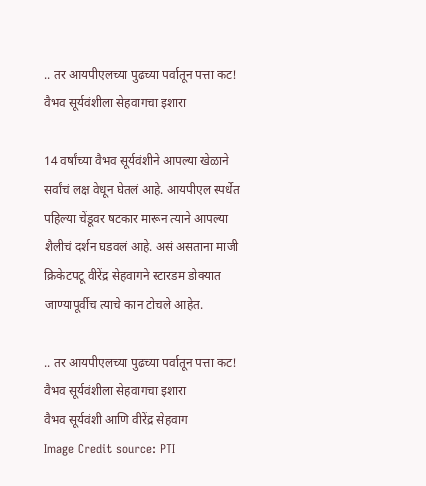.. तर आयपीएलच्या पुढच्या पर्वातून पत्ता कट! वैभव सूर्यवंशीला सेहवागचा इशारा

14 वर्षांच्या वैभव सूर्यवंशीने आपल्या खेळाने सर्वांचं लक्ष वेधून घेतलं आहे. आयपीएल स्पर्धेत पहिल्या चेंडूवर षटकार मारून त्याने आपल्या शैलीचं दर्शन घडवलं आहे. असं असताना माजी क्रिकेटपटू वीरेंद्र सेहवागने स्टारडम डोक्यात जाण्यापूर्वीच त्याचे कान टोचले आहेत.

.. तर आयपीएलच्या पुढच्या पर्वातून पत्ता कट! वैभव सूर्यवंशीला सेहवागचा इशारा
वैभव सूर्यवंशी आणि वीरेंद्र सेहवाग
Image Credit source: PTI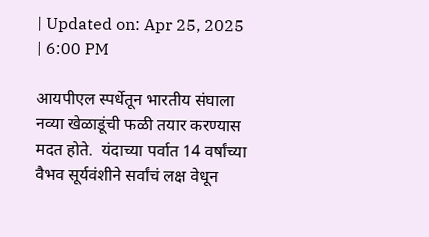| Updated on: Apr 25, 2025 | 6:00 PM

आयपीएल स्पर्धेतून भारतीय संघाला नव्या खेळाडूंची फळी तयार करण्यास मदत होते.  यंदाच्या पर्वात 14 वर्षांच्या वैभव सूर्यवंशीने सर्वांचं लक्ष वेधून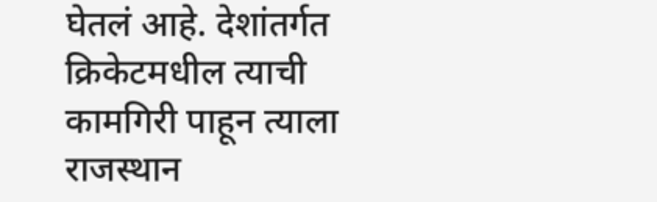घेतलं आहे. देशांतर्गत क्रिकेटमधील त्याची कामगिरी पाहून त्याला राजस्थान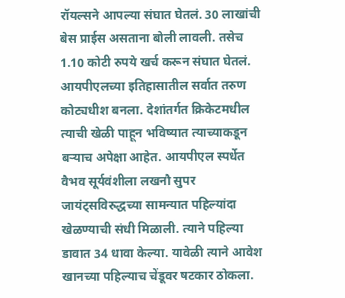रॉयल्सने आपल्या संघात घेतलं. 30 लाखांची बेस प्राईस असताना बोली लावली. तसेच 1.10 कोटी रुपये खर्च करून संघात घेतलं. आयपीएलच्या इतिहासातील सर्वात तरुण कोट्यधीश बनला. देशांतर्गत क्रिकेटमधील त्याची खेळी पाहून भविष्यात त्याच्याकडून बऱ्याच अपेक्षा आहेत. आयपीएल स्पर्धेत वैभव सूर्यवंशीला लखनौ सुपर जायंट्सविरुद्धच्या सामन्यात पहिल्यांदा खेळण्याची संधी मिळाली. त्याने पहिल्या डावात 34 धावा केल्या. यावेळी त्याने आवेश खानच्या पहिल्याच चेंडूवर षटकार ठोकला.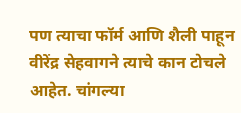पण त्याचा फॉर्म आणि शैली पाहून वीरेंद्र सेहवागने त्याचे कान टोचले आहेत. चांगल्या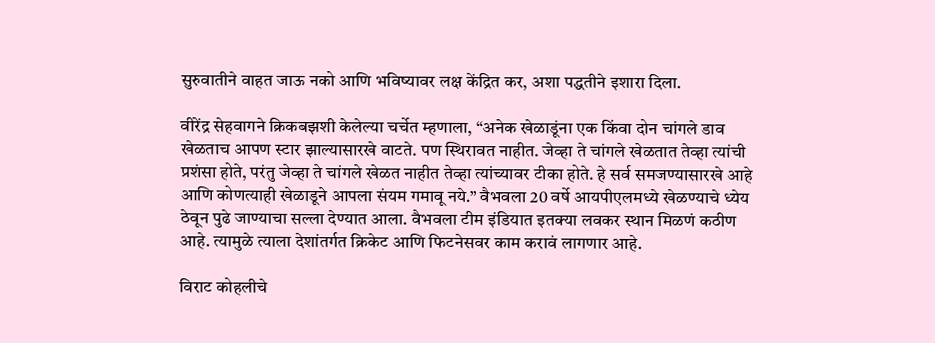सुरुवातीने वाहत जाऊ नको आणि भविष्यावर लक्ष केंद्रित कर, अशा पद्धतीने इशारा दिला.

वीरेंद्र सेहवागने क्रिकबझशी केलेल्या चर्चेत म्हणाला, “अनेक खेळाडूंना एक किंवा दोन चांगले डाव खेळताच आपण स्टार झाल्यासारखे वाटते. पण स्थिरावत नाहीत. जेव्हा ते चांगले खेळतात तेव्हा त्यांची प्रशंसा होते, परंतु जेव्हा ते चांगले खेळत नाहीत तेव्हा त्यांच्यावर टीका होते. हे सर्व समजण्यासारखे आहे आणि कोणत्याही खेळाडूने आपला संयम गमावू नये.” वैभवला 20 वर्षे आयपीएलमध्ये खेळण्याचे ध्येय ठेवून पुढे जाण्याचा सल्ला देण्यात आला. वैभवला टीम इंडियात इतक्या लवकर स्थान मिळणं कठीण आहे. त्यामुळे त्याला देशांतर्गत क्रिकेट आणि फिटनेसवर काम करावं लागणार आहे.

विराट कोहलीचे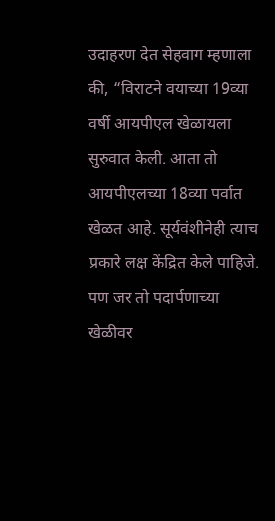उदाहरण देत सेहवाग म्हणाला की, “विराटने वयाच्या 19व्या वर्षी आयपीएल खेळायला सुरुवात केली. आता तो आयपीएलच्या 18व्या पर्वात खेळत आहे. सूर्यवंशीनेही त्याच प्रकारे लक्ष केंद्रित केले पाहिजे. पण जर तो पदार्पणाच्या खेळीवर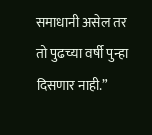समाधानी असेल तर तो पुढच्या वर्षी पुन्हा दिसणार नाही.”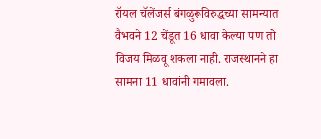रॉयल चॅलेंजर्स बंगळुरूविरुद्धच्या सामन्यात वैभवने 12 चेंडूत 16 धावा केल्या पण तो विजय मिळवू शकला नाही. राजस्थानने हा सामना 11 धावांनी गमावला.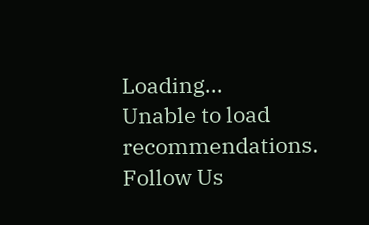Loading...
Unable to load recommendations.
Follow Us